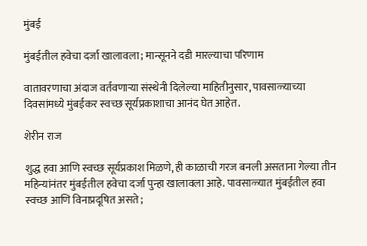मुंबई

मुंबईतील हवेचा दर्जा खालावला; मान्सूनने दडी मारल्याचा परिणाम

वातावरणाचा अंदाज वर्तवणाऱ्या संस्थेनी दिलेल्या माहितीनुसार, पावसाळ्याच्या दिवसांमध्ये मुंबईकर स्वच्छ सूर्यप्रकाशाचा आनंद घेत आहेत.

शेरीन राज

शुद्ध हवा आणि स्वच्छ सूर्यप्रकाश मिळणे, ही काळाची गरज बनली असताना गेल्या तीन महिन्यांनंतर मुंबईतील हवेचा दर्जा पुन्हा खालावला आहे. पावसाळ्यात मुंबईतील हवा स्वच्छ आणि विनाप्रदूषित असते;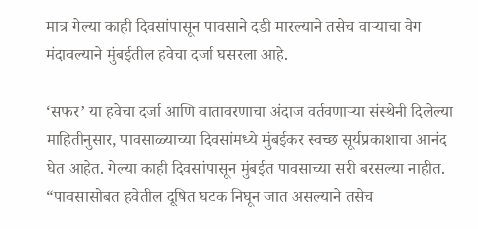मात्र गेल्या काही दिवसांपासून पावसाने दडी मारल्याने तसेच वाऱ्याचा वेग मंदावल्याने मुंबईतील हवेचा दर्जा घसरला आहे.

‘सफर’ या हवेचा दर्जा आणि वातावरणाचा अंदाज वर्तवणाऱ्या संस्थेनी दिलेल्या माहितीनुसार, पावसाळ्याच्या दिवसांमध्ये मुंबईकर स्वच्छ सूर्यप्रकाशाचा आनंद घेत आहेत. गेल्या काही दिवसांपासून मुंबईत पावसाच्या सरी बरसल्या नाहीत. “पावसासोबत हवेतील दूषित घटक निघून जात असल्याने तसेच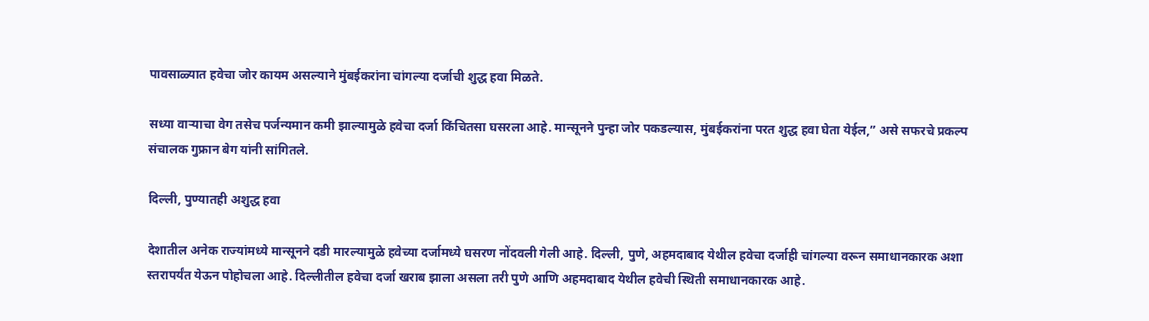पावसाळ्यात हवेचा जोर कायम असल्याने मुंबईकरांना चांगल्या दर्जाची शुद्ध हवा मिळते.

सध्या वाऱ्याचा वेग तसेच पर्जन्यमान कमी झाल्यामुळे हवेचा दर्जा किंचितसा घसरला आहे. मान्सूनने पुन्हा जोर पकडल्यास, मुंबईकरांना परत शुद्ध हवा घेता येईल,” असे सफरचे प्रकल्प संचालक गुफ्रान बेग यांनी सांगितले.

दिल्ली, पुण्यातही अशुद्ध हवा

देशातील अनेक राज्यांमध्ये मान्सूनने दडी मारल्यामुळे हवेच्या दर्जामध्ये घसरण नोंदवली गेली आहे. दिल्ली, पुणे, अहमदाबाद येथील हवेचा दर्जाही चांगल्या वरून समाधानकारक अशा स्तरापर्यंत येऊन पोहोचला आहे. दिल्लीतील हवेचा दर्जा खराब झाला असला तरी पुणे आणि अहमदाबाद येथील हवेची स्थिती समाधानकारक आहे.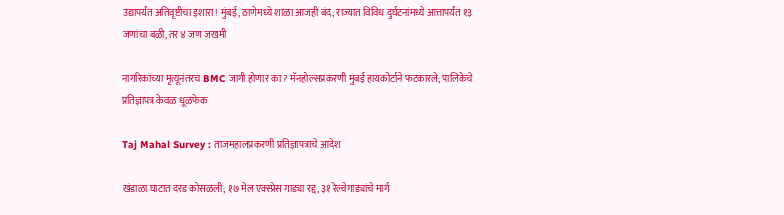उद्यापर्यंत अतिवृष्टीचा इशारा! मुंबई, ठाणेमध्ये शाळा आजही बंद; राज्यात विविध दुर्घटनांमध्ये आत्तापर्यंत १३ जणांचा बळी, तर ४ जण जखमी

नागरिकांच्या मृत्यूनंतरच BMC जागी होणार का? मॅनहोल्सप्रकरणी मुंबई हायकोर्टाने फटकारले; पालिकेचे प्रतिज्ञापत्र केवळ धूळफेक

Taj Mahal Survey : ताजमहालप्रकरणी प्रतिज्ञापत्राचे आदेश

खंडाळा घाटात दरड कोसळली; १७ मेल एक्स्प्रेस गाड्या रद्द, ३१ रेल्वेगाड्यांचे मार्ग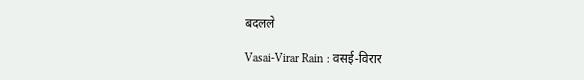बदलले

Vasai-Virar Rain : वसई-विरार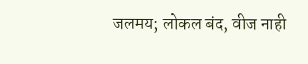जलमय; लोकल बंद, वीज नाही